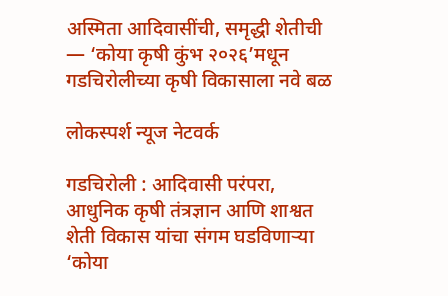अस्मिता आदिवासींची, समृद्धी शेतीची — ‘कोया कृषी कुंभ २०२६’मधून गडचिरोलीच्या कृषी विकासाला नवे बळ

लोकस्पर्श न्यूज नेटवर्क

गडचिरोली : आदिवासी परंपरा, आधुनिक कृषी तंत्रज्ञान आणि शाश्वत शेती विकास यांचा संगम घडविणाऱ्या ‘कोया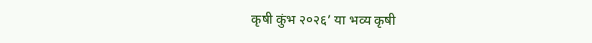कृषी कुंभ २०२६’ या भव्य कृषी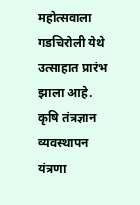महोत्सवाला गडचिरोली येथे उत्साहात प्रारंभ झाला आहे. कृषि तंत्रज्ञान व्यवस्थापन यंत्रणा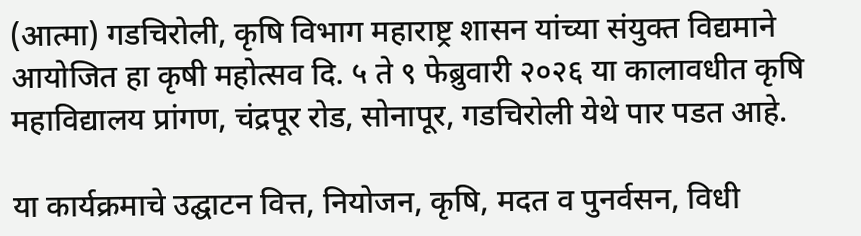(आत्मा) गडचिरोली, कृषि विभाग महाराष्ट्र शासन यांच्या संयुक्त विद्यमाने आयोजित हा कृषी महोत्सव दि. ५ ते ९ फेब्रुवारी २०२६ या कालावधीत कृषि महाविद्यालय प्रांगण, चंद्रपूर रोड, सोनापूर, गडचिरोली येथे पार पडत आहे.

या कार्यक्रमाचे उद्घाटन वित्त, नियोजन, कृषि, मदत व पुनर्वसन, विधी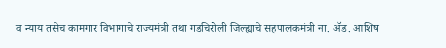व न्याय तसेच कामगार विभागाचे राज्यमंत्री तथा गडचिरोली जिल्ह्याचे सहपालकमंत्री ना. ॲड. आशिष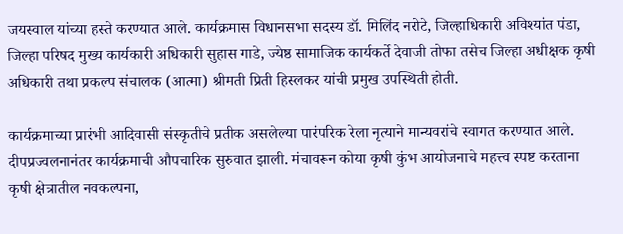जयस्वाल यांच्या हस्ते करण्यात आले. कार्यक्रमास विधानसभा सदस्य डॉ. मिलिंद नरोटे, जिल्हाधिकारी अविश्यांत पंडा, जिल्हा परिषद मुख्य कार्यकारी अधिकारी सुहास गाडे, ज्येष्ठ सामाजिक कार्यकर्ते देवाजी तोफा तसेच जिल्हा अधीक्षक कृषी अधिकारी तथा प्रकल्प संचालक (आत्मा) श्रीमती प्रिती हिस्लकर यांची प्रमुख उपस्थिती होती.

कार्यक्रमाच्या प्रारंभी आदिवासी संस्कृतीचे प्रतीक असलेल्या पारंपरिक रेला नृत्याने मान्यवरांचे स्वागत करण्यात आले. दीपप्रज्वलनानंतर कार्यक्रमाची औपचारिक सुरुवात झाली. मंचावरून कोया कृषी कुंभ आयोजनाचे महत्त्व स्पष्ट करताना कृषी क्षेत्रातील नवकल्पना,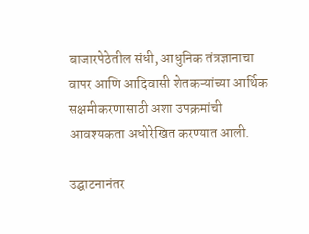बाजारपेठेतील संधी, आधुनिक तंत्रज्ञानाचा वापर आणि आदिवासी शेतकऱ्यांच्या आर्थिक सक्षमीकरणासाठी अशा उपक्रमांची आवश्यकता अधोरेखित करण्यात आली.

उद्घाटनानंतर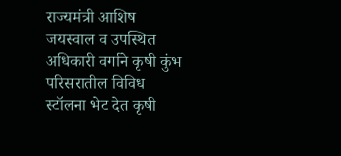राज्यमंत्री आशिष जयस्वाल व उपस्थित अधिकारी वर्गाने कृषी कुंभ परिसरातील विविध स्टॉलना भेट देत कृषी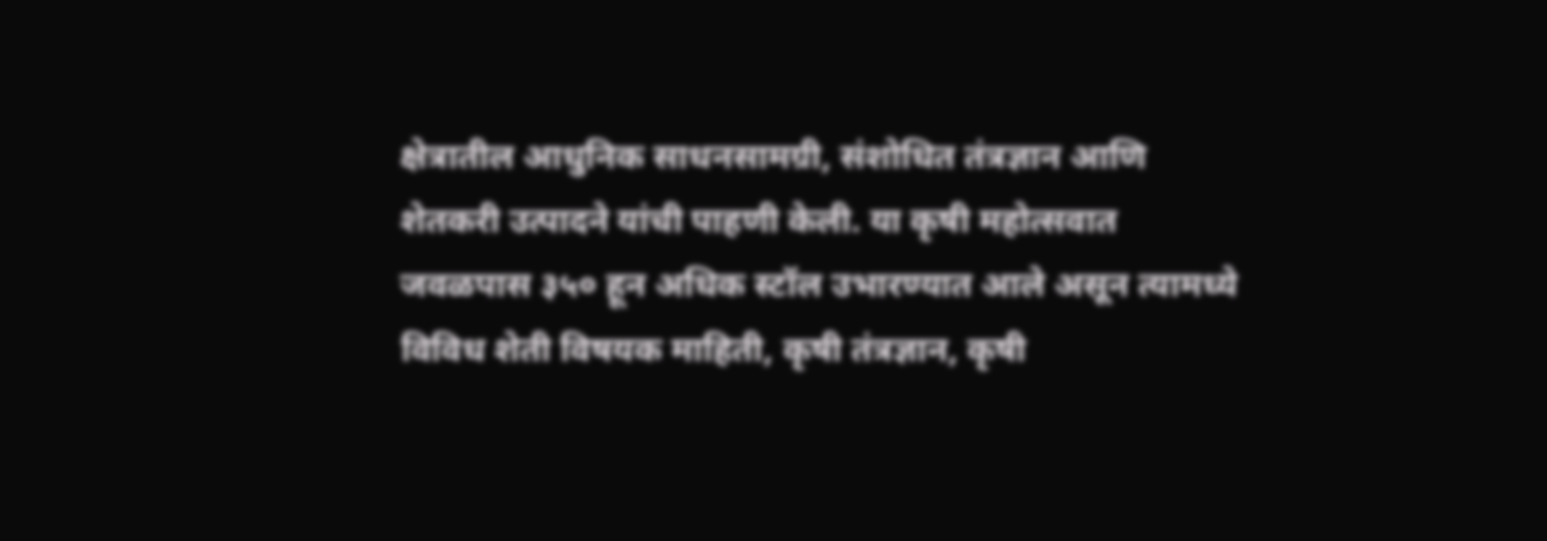क्षेत्रातील आधुनिक साधनसामग्री, संशोधित तंत्रज्ञान आणि शेतकरी उत्पादने यांची पाहणी केली. या कृषी महोत्सवात जवळपास ३५० हून अधिक स्टॉल उभारण्यात आले असून त्यामध्ये विविध शेती विषयक माहिती, कृषी तंत्रज्ञान, कृषी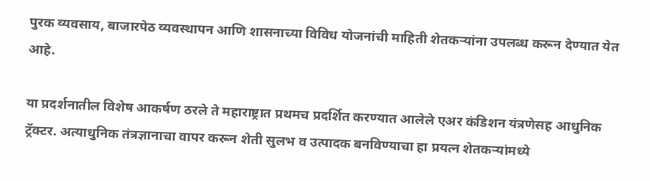पुरक व्यवसाय, बाजारपेठ व्यवस्थापन आणि शासनाच्या विविध योजनांची माहिती शेतकऱ्यांना उपलब्ध करून देण्यात येत आहे.

या प्रदर्शनातील विशेष आकर्षण ठरले ते महाराष्ट्रात प्रथमच प्रदर्शित करण्यात आलेले एअर कंडिशन यंत्रणेसह आधुनिक ट्रॅक्टर. अत्याधुनिक तंत्रज्ञानाचा वापर करून शेती सुलभ व उत्पादक बनविण्याचा हा प्रयत्न शेतकऱ्यांमध्ये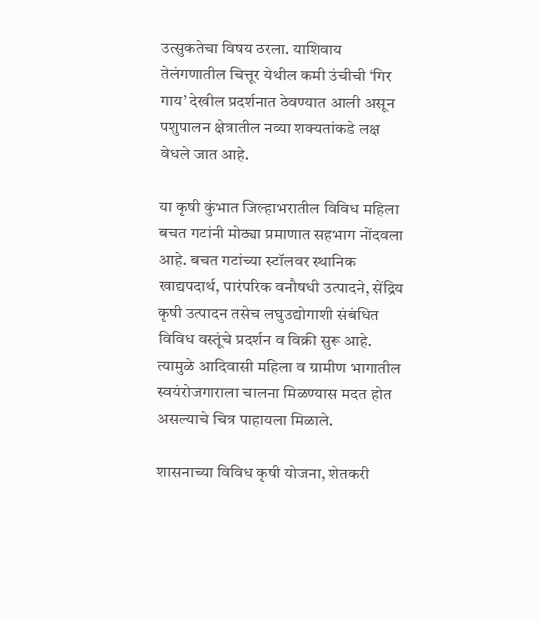उत्सुकतेचा विषय ठरला. याशिवाय तेलंगणातील चित्तूर येथील कमी उंचीची ‘गिर गाय’ देखील प्रदर्शनात ठेवण्यात आली असून पशुपालन क्षेत्रातील नव्या शक्यतांकडे लक्ष वेधले जात आहे.

या कृषी कुंभात जिल्हाभरातील विविध महिला बचत गटांनी मोठ्या प्रमाणात सहभाग नोंदवला आहे. बचत गटांच्या स्टॉलवर स्थानिक खाद्यपदार्थ, पारंपरिक वनौषधी उत्पादने, सेंद्रिय कृषी उत्पादन तसेच लघुउद्योगाशी संबंधित विविध वस्तूंचे प्रदर्शन व विक्री सुरू आहे. त्यामुळे आदिवासी महिला व ग्रामीण भागातील स्वयंरोजगाराला चालना मिळण्यास मदत होत असल्याचे चित्र पाहायला मिळाले.

शासनाच्या विविध कृषी योजना, शेतकरी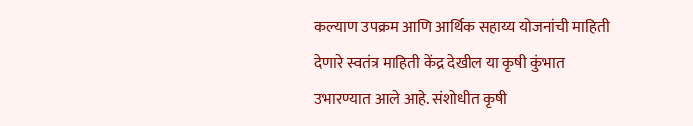कल्याण उपक्रम आणि आर्थिक सहाय्य योजनांची माहिती देणारे स्वतंत्र माहिती केंद्र देखील या कृषी कुंभात उभारण्यात आले आहे. संशोधीत कृषी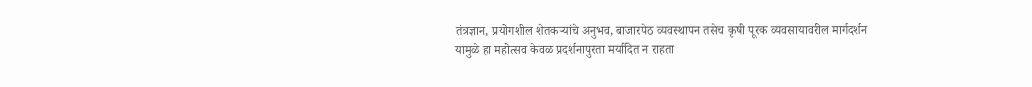तंत्रज्ञान, प्रयोगशील शेतकऱ्यांचे अनुभव, बाजारपेठ व्यवस्थापन तसेच कृषी पूरक व्यवसायावरील मार्गदर्शन यामुळे हा महोत्सव केवळ प्रदर्शनापुरता मर्यादित न राहता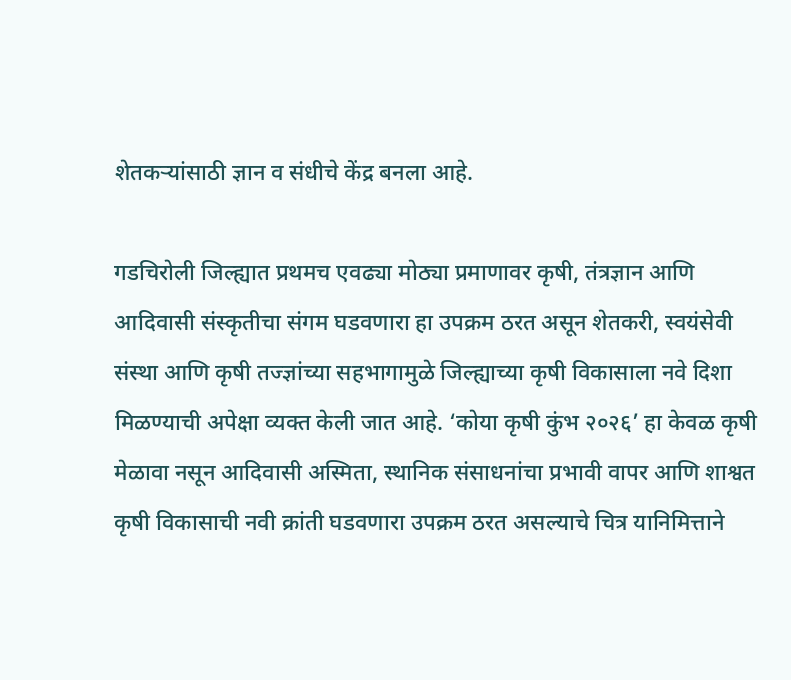शेतकऱ्यांसाठी ज्ञान व संधीचे केंद्र बनला आहे.

गडचिरोली जिल्ह्यात प्रथमच एवढ्या मोठ्या प्रमाणावर कृषी, तंत्रज्ञान आणि आदिवासी संस्कृतीचा संगम घडवणारा हा उपक्रम ठरत असून शेतकरी, स्वयंसेवी संस्था आणि कृषी तज्ज्ञांच्या सहभागामुळे जिल्ह्याच्या कृषी विकासाला नवे दिशा मिळण्याची अपेक्षा व्यक्त केली जात आहे. ‘कोया कृषी कुंभ २०२६’ हा केवळ कृषी मेळावा नसून आदिवासी अस्मिता, स्थानिक संसाधनांचा प्रभावी वापर आणि शाश्वत कृषी विकासाची नवी क्रांती घडवणारा उपक्रम ठरत असल्याचे चित्र यानिमित्ताने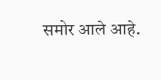समोर आले आहे.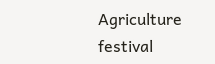Agriculture festival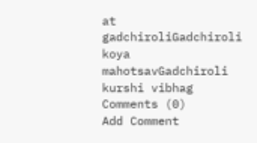at gadchiroliGadchiroli koya mahotsavGadchiroli kurshi vibhag
Comments (0)
Add Comment